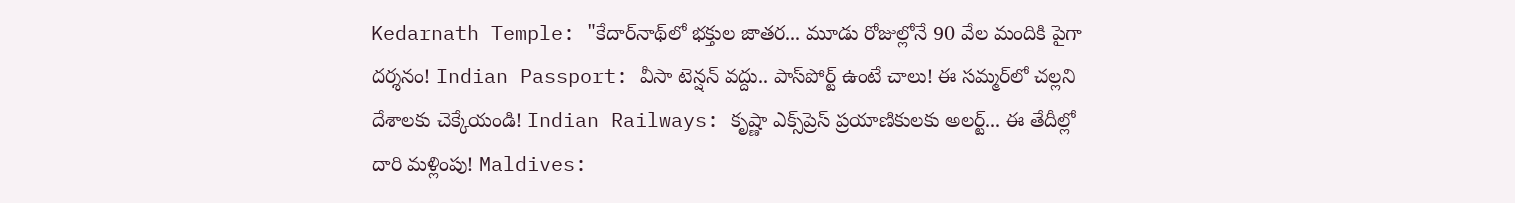Kedarnath Temple: "కేదార్‌నాథ్‌లో భక్తుల జాతర... మూడు రోజుల్లోనే 90 వేల మందికి పైగా దర్శనం! Indian Passport: వీసా టెన్షన్ వద్దు.. పాస్‌పోర్ట్ ఉంటే చాలు! ఈ సమ్మర్‌లో చల్లని దేశాలకు చెక్కేయండి! Indian Railways: కృష్ణా ఎక్స్‌ప్రెస్ ప్రయాణికులకు అలర్ట్... ఈ తేదీల్లో దారి మళ్లింపు! Maldives: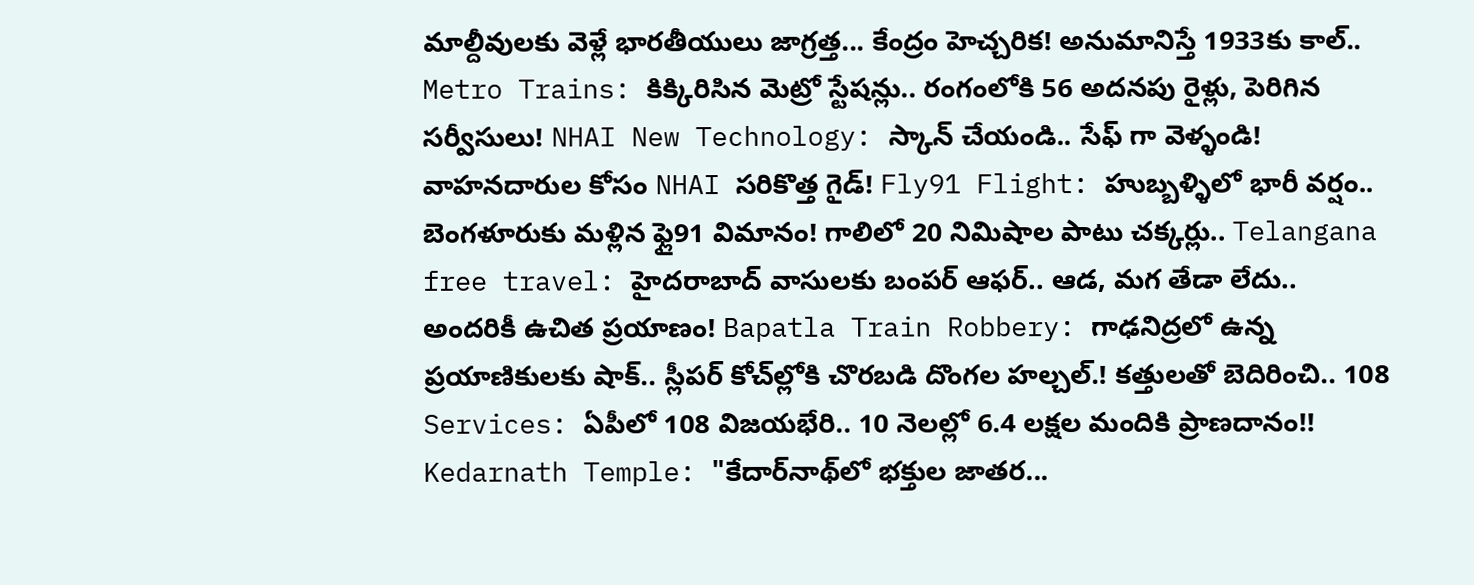మాల్దీవులకు వెళ్లే భారతీయులు జాగ్రత్త... కేంద్రం హెచ్చరిక! అనుమానిస్తే 1933కు కాల్.. Metro Trains: కిక్కిరిసిన మెట్రో స్టేషన్లు.. రంగంలోకి 56 అదనపు రైళ్లు, పెరిగిన సర్వీసులు! NHAI New Technology: స్కాన్ చేయండి.. సేఫ్ గా వెళ్ళండి! వాహనదారుల కోసం NHAI సరికొత్త గైడ్! Fly91 Flight: హుబ్బళ్ళిలో భారీ వర్షం.. బెంగళూరుకు మళ్లిన ఫ్లై91 విమానం! గాలిలో 20 నిమిషాల పాటు చక్కర్లు.. Telangana free travel: హైదరాబాద్ వాసులకు బంపర్ ఆఫర్.. ఆడ, మగ తేడా లేదు.. అందరికీ ఉచిత ప్రయాణం! Bapatla Train Robbery: గాఢనిద్రలో ఉన్న ప్రయాణికులకు షాక్.. స్లీపర్ కోచ్‌ల్లోకి చొరబడి దొంగల హల్చల్.! కత్తులతో బెదిరించి.. 108 Services: ఏపీలో 108 విజయభేరి.. 10 నెలల్లో 6.4 లక్షల మందికి ప్రాణదానం!! Kedarnath Temple: "కేదార్‌నాథ్‌లో భక్తుల జాతర...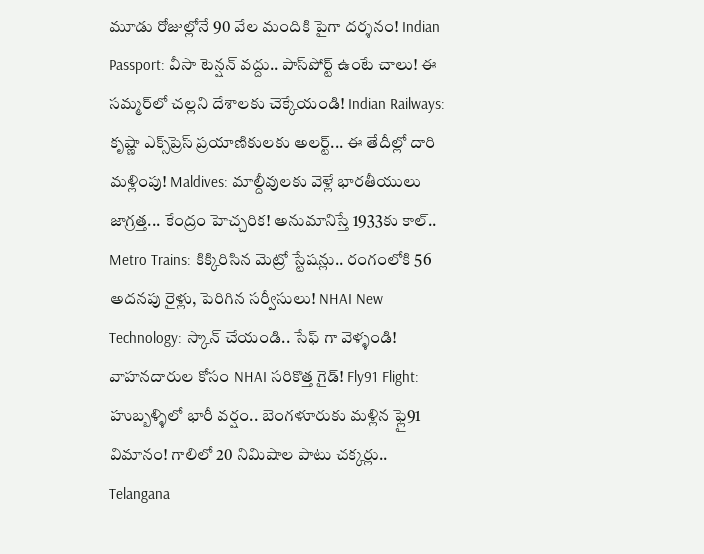మూడు రోజుల్లోనే 90 వేల మందికి పైగా దర్శనం! Indian Passport: వీసా టెన్షన్ వద్దు.. పాస్‌పోర్ట్ ఉంటే చాలు! ఈ సమ్మర్‌లో చల్లని దేశాలకు చెక్కేయండి! Indian Railways: కృష్ణా ఎక్స్‌ప్రెస్ ప్రయాణికులకు అలర్ట్... ఈ తేదీల్లో దారి మళ్లింపు! Maldives: మాల్దీవులకు వెళ్లే భారతీయులు జాగ్రత్త... కేంద్రం హెచ్చరిక! అనుమానిస్తే 1933కు కాల్.. Metro Trains: కిక్కిరిసిన మెట్రో స్టేషన్లు.. రంగంలోకి 56 అదనపు రైళ్లు, పెరిగిన సర్వీసులు! NHAI New Technology: స్కాన్ చేయండి.. సేఫ్ గా వెళ్ళండి! వాహనదారుల కోసం NHAI సరికొత్త గైడ్! Fly91 Flight: హుబ్బళ్ళిలో భారీ వర్షం.. బెంగళూరుకు మళ్లిన ఫ్లై91 విమానం! గాలిలో 20 నిమిషాల పాటు చక్కర్లు.. Telangana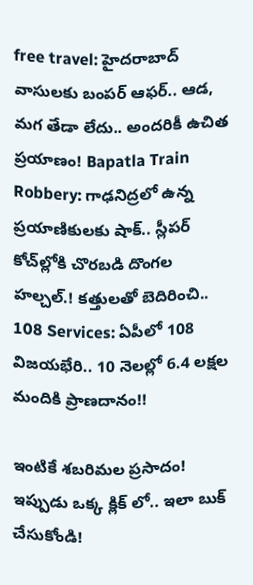free travel: హైదరాబాద్ వాసులకు బంపర్ ఆఫర్.. ఆడ, మగ తేడా లేదు.. అందరికీ ఉచిత ప్రయాణం! Bapatla Train Robbery: గాఢనిద్రలో ఉన్న ప్రయాణికులకు షాక్.. స్లీపర్ కోచ్‌ల్లోకి చొరబడి దొంగల హల్చల్.! కత్తులతో బెదిరించి.. 108 Services: ఏపీలో 108 విజయభేరి.. 10 నెలల్లో 6.4 లక్షల మందికి ప్రాణదానం!!

ఇంటికే శబరిమల ప్రసాదం! ఇప్పుడు ఒక్క క్లిక్ లో.. ఇలా బుక్ చేసుకోండి!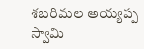శబరిమల అయ్యప్ప స్వామి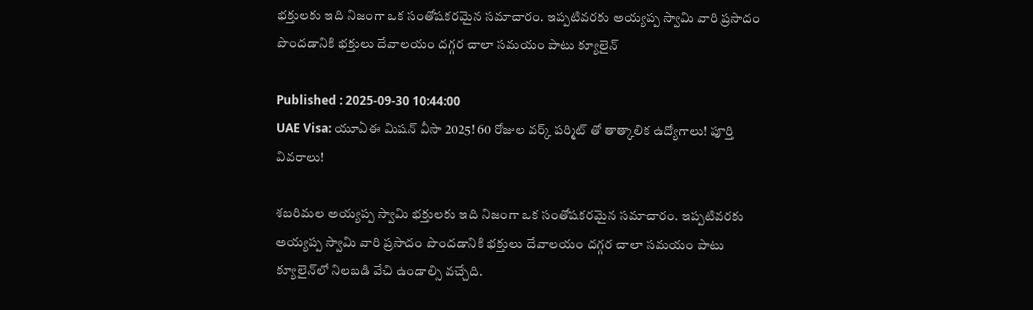భక్తులకు ఇది నిజంగా ఒక సంతోషకరమైన సమాచారం. ఇప్పటివరకు అయ్యప్ప స్వామి వారి ప్రసాదం పొందడానికి భక్తులు దేవాలయం దగ్గర చాలా సమయం పాటు క్యూలైన్

Published : 2025-09-30 10:44:00
UAE Visa: యూఏఈ మిషన్ వీసా 2025! 60 రోజుల వర్క్ పర్మిట్ తో తాత్కాలిక ఉద్యోగాలు! పూర్తి వివరాలు!

శబరిమల అయ్యప్ప స్వామి భక్తులకు ఇది నిజంగా ఒక సంతోషకరమైన సమాచారం. ఇప్పటివరకు అయ్యప్ప స్వామి వారి ప్రసాదం పొందడానికి భక్తులు దేవాలయం దగ్గర చాలా సమయం పాటు క్యూలైన్‌లో నిలబడి వేచి ఉండాల్సి వచ్చేది.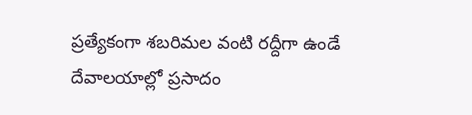ప్రత్యేకంగా శబరిమల వంటి రద్దీగా ఉండే దేవాలయాల్లో ప్రసాదం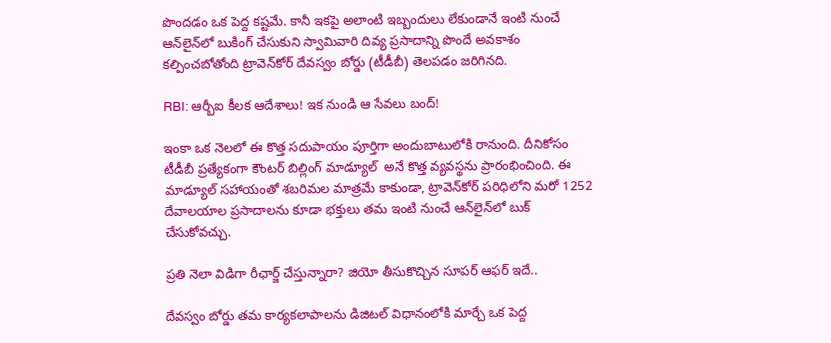పొందడం ఒక పెద్ద కష్టమే. కానీ ఇకపై అలాంటి ఇబ్బందులు లేకుండానే ఇంటి నుంచే ఆన్‌లైన్‌లో బుకింగ్ చేసుకుని స్వామివారి దివ్య ప్రసాదాన్ని పొందే అవకాశం కల్పించబోతోంది ట్రావెన్‌కోర్ దేవస్వం బోర్డు (టీడీబీ) తెలపడం జరిగినది.

RBI: ఆర్బీఐ కీలక ఆదేశాలు! ఇక నుండి ఆ సేవలు బంద్!

ఇంకా ఒక నెలలో ఈ కొత్త సదుపాయం పూర్తిగా అందుబాటులోకి రానుంది. దీనికోసం టీడీబీ ప్రత్యేకంగా కౌంటర్ బిల్లింగ్ మాడ్యూల్  అనే కొత్త వ్యవస్థను ప్రారంభించింది. ఈ మాడ్యూల్‌ సహాయంతో శబరిమల మాత్రమే కాకుండా, ట్రావెన్‌కోర్ పరిధిలోని మరో 1252 దేవాలయాల ప్రసాదాలను కూడా భక్తులు తమ ఇంటి నుంచే ఆన్‌లైన్‌లో బుక్ చేసుకోవచ్చు.

ప్రతి నెలా విడిగా రీఛార్జ్ చేస్తున్నారా? జియో తీసుకొచ్చిన సూపర్ ఆఫర్ ఇదే..

దేవస్వం బోర్డు తమ కార్యకలాపాలను డిజిటల్ విధానంలోకి మార్చే ఒక పెద్ద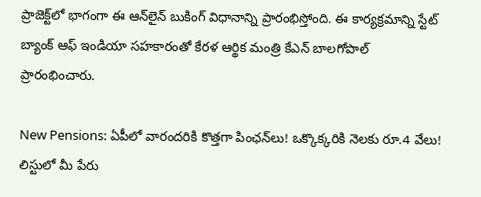ప్రాజెక్ట్‌లో భాగంగా ఈ ఆన్‌లైన్ బుకింగ్ విధానాన్ని ప్రారంభిస్తోంది. ఈ కార్యక్రమాన్ని స్టేట్ బ్యాంక్ ఆఫ్ ఇండియా సహకారంతో కేరళ ఆర్థిక మంత్రి కేఎన్ బాలగోపాల్ ప్రారంభించారు.

New Pensions: ఏపీలో వారందరికి కొత్తగా పింఛన్‌లు! ఒక్కొక్కరికి నెలకు రూ.4 వేలు! లిస్టులో మీ పేరు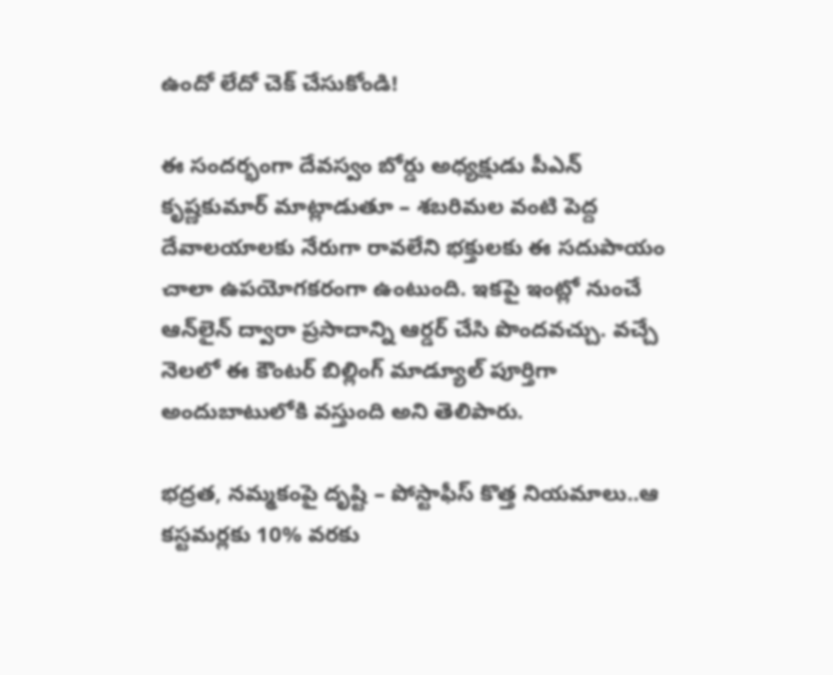ఉందో లేదో చెక్ చేసుకోండి!

ఈ సందర్భంగా దేవస్వం బోర్డు అధ్యక్షుడు పీఎన్ కృష్ణకుమార్ మాట్లాడుతూ – శబరిమల వంటి పెద్ద దేవాలయాలకు నేరుగా రావలేని భక్తులకు ఈ సదుపాయం చాలా ఉపయోగకరంగా ఉంటుంది. ఇకపై ఇంట్లో నుంచే ఆన్‌లైన్ ద్వారా ప్రసాదాన్ని ఆర్డర్ చేసి పొందవచ్చు. వచ్చే నెలలో ఈ కౌంటర్ బిల్లింగ్ మాడ్యూల్ పూర్తిగా అందుబాటులోకి వస్తుంది అని తెలిపారు.

భద్రత, నమ్మకంపై దృష్టి – పోస్టాఫీస్ కొత్త నియమాలు..ఆ కస్టమర్లకు 10% వరకు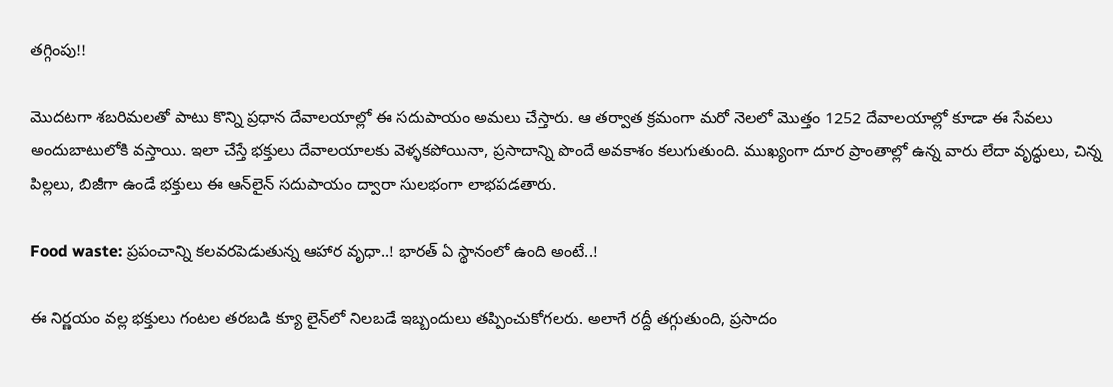తగ్గింపు!!

మొదటగా శబరిమలతో పాటు కొన్ని ప్రధాన దేవాలయాల్లో ఈ సదుపాయం అమలు చేస్తారు. ఆ తర్వాత క్రమంగా మరో నెలలో మొత్తం 1252 దేవాలయాల్లో కూడా ఈ సేవలు అందుబాటులోకి వస్తాయి. ఇలా చేస్తే భక్తులు దేవాలయాలకు వెళ్ళకపోయినా, ప్రసాదాన్ని పొందే అవకాశం కలుగుతుంది. ముఖ్యంగా దూర ప్రాంతాల్లో ఉన్న వారు లేదా వృద్ధులు, చిన్న పిల్లలు, బిజీగా ఉండే భక్తులు ఈ ఆన్‌లైన్ సదుపాయం ద్వారా సులభంగా లాభపడతారు.

Food waste: ప్రపంచాన్ని కలవరపెడుతున్న ఆహార వృధా..! భారత్ ఏ స్థానంలో ఉంది అంటే..!

ఈ నిర్ణయం వల్ల భక్తులు గంటల తరబడి క్యూ లైన్‌లో నిలబడే ఇబ్బందులు తప్పించుకోగలరు. అలాగే రద్దీ తగ్గుతుంది, ప్రసాదం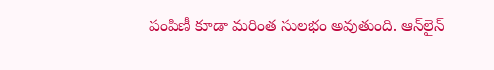పంపిణీ కూడా మరింత సులభం అవుతుంది. ఆన్‌లైన్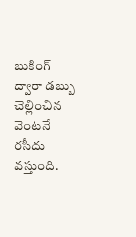బుకింగ్ ద్వారా డబ్బు చెల్లించిన వెంటనే రసీదు వస్తుంది.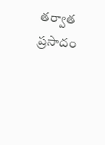తర్వాత ప్రసాదం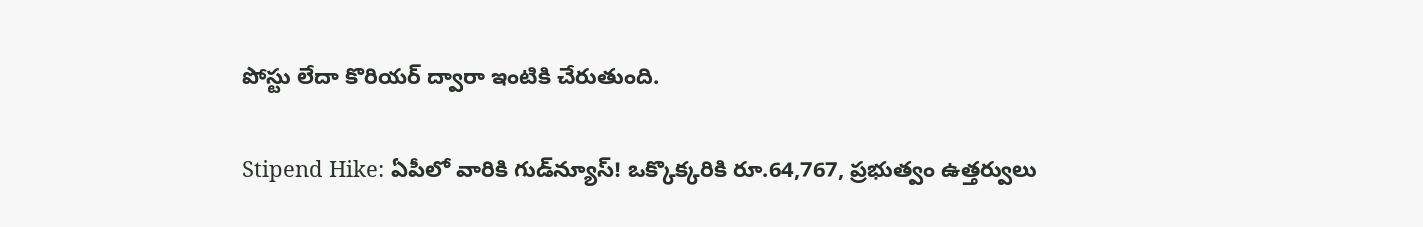పోస్టు లేదా కొరియర్‌ ద్వారా ఇంటికి చేరుతుంది.

Stipend Hike: ఏపీలో వారికి గుడ్‌న్యూస్! ఒక్కొక్కరికి రూ.64,767, ప్రభుత్వం ఉత్తర్వులు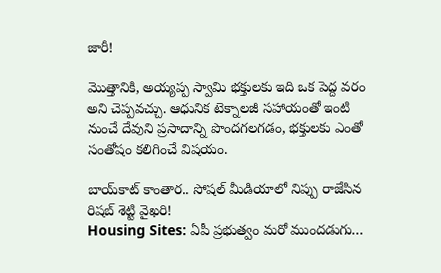జారీ!

మొత్తానికి, అయ్యప్ప స్వామి భక్తులకు ఇది ఒక పెద్ద వరం అని చెప్పవచ్చు. ఆధునిక టెక్నాలజీ సహాయంతో ఇంటి నుంచే దేవుని ప్రసాదాన్ని పొందగలగడం, భక్తులకు ఎంతో సంతోషం కలిగించే విషయం.

బాయ్‌కాట్ కాంతార.. సోషల్ మీడియాలో నిప్పు రాజేసిన రిషబ్ శెట్టి వైఖరి!
Housing Sites: ఏపీ ప్రభుత్వం మరో ముందడుగు…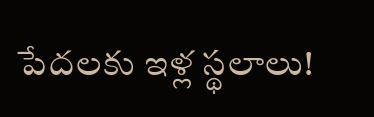పేదలకు ఇళ్ల స్థలాలు!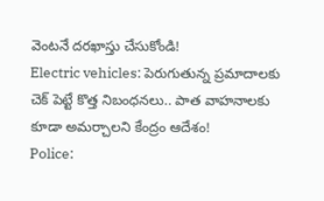వెంటనే దరఖాస్తు చేసుకోండి!
Electric vehicles: పెరుగుతున్న ప్రమాదాలకు చెక్ పెట్టే కొత్త నిబంధనలు.. పాత వాహనాలకు కూడా అమర్చాలని కేంద్రం ఆదేశం!
Police: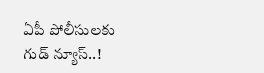ఏపీ పోలీసులకు గుడ్ న్యూస్..!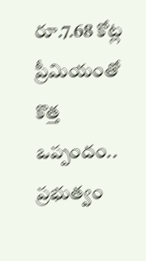రూ.7.68 కోట్ల ప్రీమియంతో కొత్త ఒప్పందం.. ప్రభుత్వం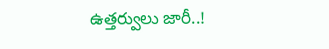ఉత్తర్వులు జారీ..!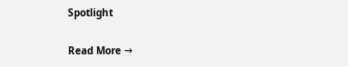Spotlight

Read More →